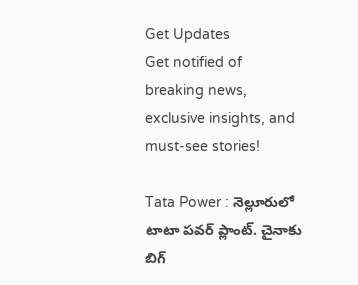Get Updates
Get notified of breaking news, exclusive insights, and must-see stories!

Tata Power : నెల్లూరులో టాటా పవర్ ప్లాంట్. చైనాకు బిగ్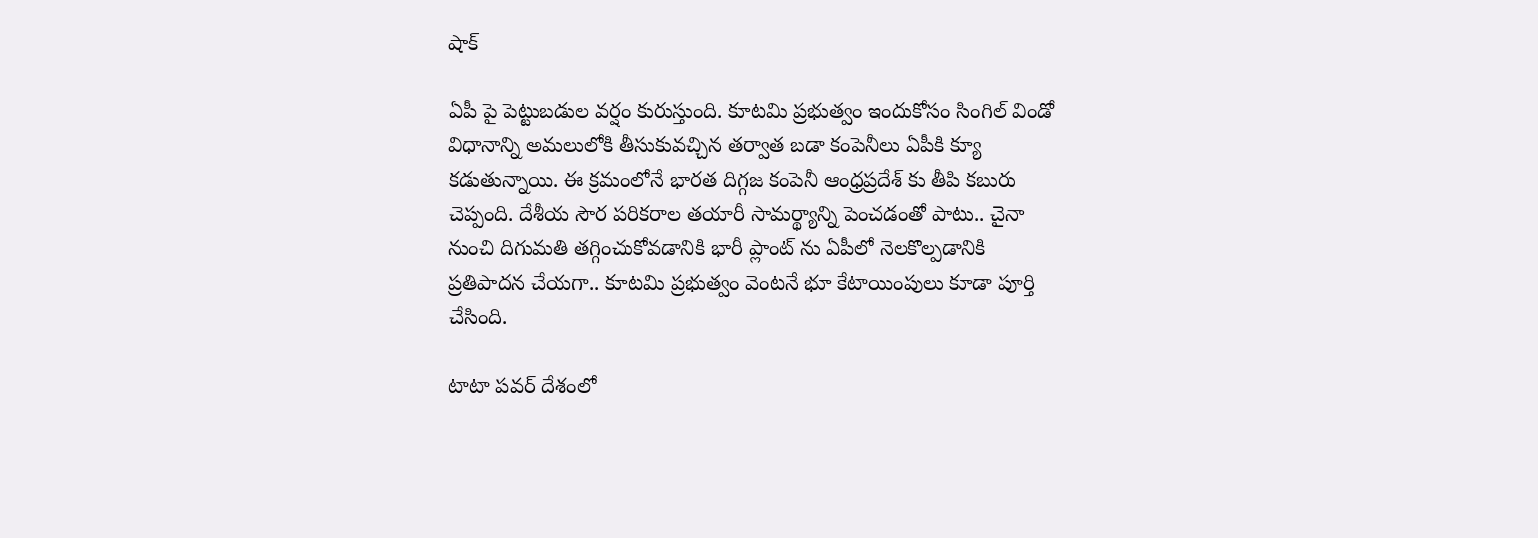షాక్

ఏపీ పై పెట్టుబడుల వర్షం కురుస్తుంది. కూటమి ప్రభుత్వం ఇందుకోసం సింగిల్ విండో విధానాన్ని అమలులోకి తీసుకువచ్చిన తర్వాత బడా కంపెనీలు ఏపీకి క్యూ కడుతున్నాయి. ఈ క్రమంలోనే భారత దిగ్గజ కంపెనీ ఆంధ్రప్రదేశ్ కు తీపి కబురు చెప్పంది. దేశీయ సౌర పరికరాల తయారీ సామర్థ్యాన్ని పెంచడంతో పాటు.. చైనా నుంచి దిగుమతి తగ్గించుకోవడానికి భారీ ప్లాంట్ ను ఏపీలో నెలకొల్పడానికి ప్రతిపాదన చేయగా.. కూటమి ప్రభుత్వం వెంటనే భూ కేటాయింపులు కూడా పూర్తి చేసింది.

టాటా పవర్ దేశంలో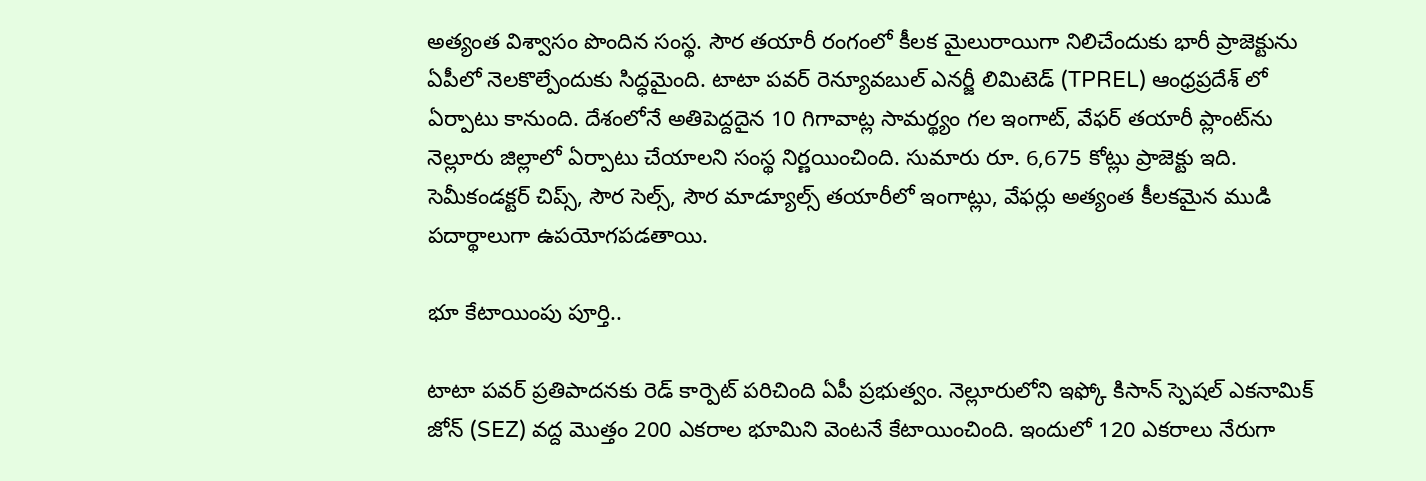అత్యంత విశ్వాసం పొందిన సంస్థ. సౌర తయారీ రంగంలో కీలక మైలురాయిగా నిలిచేందుకు భారీ ప్రాజెక్టును ఏపీలో నెలకొల్పేందుకు సిద్ధమైంది. టాటా పవర్ రెన్యూవబుల్ ఎనర్జీ లిమిటెడ్ (TPREL) ఆంధ్రప్రదేశ్ లో ఏర్పాటు కానుంది. దేశంలోనే అతిపెద్దదైన 10 గిగావాట్ల సామర్థ్యం గల ఇంగాట్, వేఫర్ తయారీ ప్లాంట్‌ను నెల్లూరు జిల్లాలో ఏర్పాటు చేయాలని సంస్థ నిర్ణయించింది. సుమారు రూ. 6,675 కోట్లు ప్రాజెక్టు ఇది. సెమీకండక్టర్ చిప్స్, సౌర సెల్స్, సౌర మాడ్యూల్స్ తయారీలో ఇంగాట్లు, వేఫర్లు అత్యంత కీలకమైన ముడి పదార్థాలుగా ఉపయోగపడతాయి.

భూ కేటాయింపు పూర్తి..

టాటా పవర్ ప్రతిపాదనకు రెడ్ కార్పెట్ పరిచింది ఏపీ ప్రభుత్వం. నెల్లూరులోని ఇఫ్కో కిసాన్ స్పెషల్ ఎకనామిక్ జోన్ (SEZ) వద్ద మొత్తం 200 ఎకరాల భూమిని వెంటనే కేటాయించింది. ఇందులో 120 ఎకరాలు నేరుగా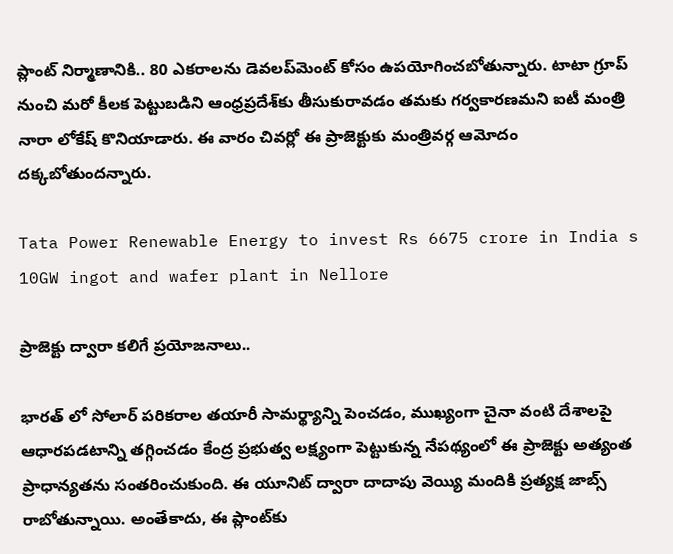ప్లాంట్ నిర్మాణానికి.. 80 ఎకరాలను డెవలప్‌మెంట్ కోసం ఉపయోగించబోతున్నారు. టాటా గ్రూప్ నుంచి మరో కీలక పెట్టుబడిని ఆంధ్రప్రదేశ్‌కు తీసుకురావడం తమకు గర్వకారణమని ఐటీ మంత్రి నారా లోకేష్ కొనియాడారు. ఈ వారం చివర్లో ఈ ప్రాజెక్టుకు మంత్రివర్గ ఆమోదం దక్కబోతుందన్నారు.

Tata Power Renewable Energy to invest Rs 6675 crore in India s 10GW ingot and wafer plant in Nellore

ప్రాజెక్టు ద్వారా కలిగే ప్రయోజనాలు..

భారత్ లో సోలార్ పరికరాల తయారీ సామర్థ్యాన్ని పెంచడం, ముఖ్యంగా చైనా వంటి దేశాలపై ఆధారపడటాన్ని తగ్గించడం కేంద్ర ప్రభుత్వ లక్ష్యంగా పెట్టుకున్న నేపథ్యంలో ఈ ప్రాజెక్టు అత్యంత ప్రాధాన్యతను సంతరించుకుంది. ఈ యూనిట్ ద్వారా దాదాపు వెయ్యి మందికి ప్రత్యక్ష జాబ్స్ రాబోతున్నాయి. అంతేకాదు, ఈ ప్లాంట్‌కు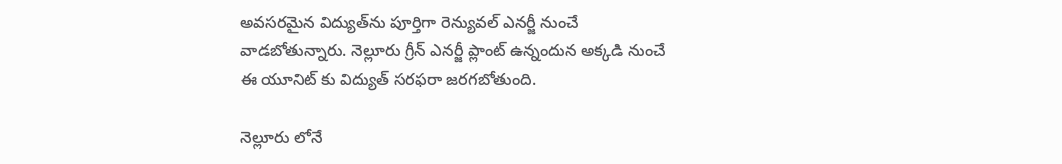అవసరమైన విద్యుత్‌ను పూర్తిగా రెన్యువల్ ఎనర్జీ నుంచే వాడబోతున్నారు. నెల్లూరు గ్రీన్ ఎనర్జీ ప్లాంట్ ఉన్నందున అక్కడి నుంచే ఈ యూనిట్ కు విద్యుత్ సరఫరా జరగబోతుంది.

నెల్లూరు లోనే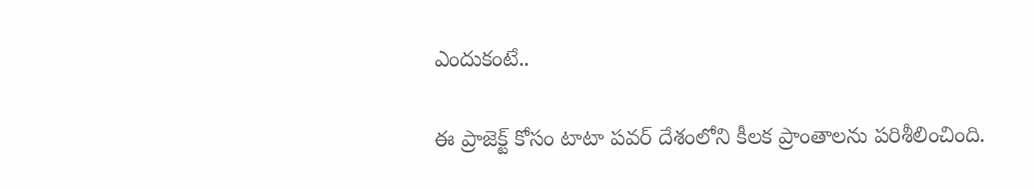ఎందుకంటే..

ఈ ప్రాజెక్ట్ కోసం టాటా పవర్ దేశంలోని కీలక ప్రాంతాలను పరిశీలించింది.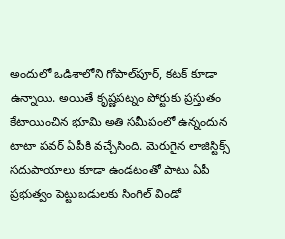అందులో ఒడిశాలోని గోపాల్‌పూర్, కటక్ కూడా ఉన్నాయి. అయితే కృష్ణపట్నం పోర్టుకు ప్రస్తుతం కేటాయించిన భూమి అతి సమీపంలో ఉన్నందున టాటా పవర్ ఏపీకి వచ్చేసింది. మెరుగైన లాజిస్టిక్స్ సదుపాయాలు కూడా ఉండటంతో పాటు ఏపీ ప్రభుత్వం పెట్టుబడులకు సింగిల్ విండో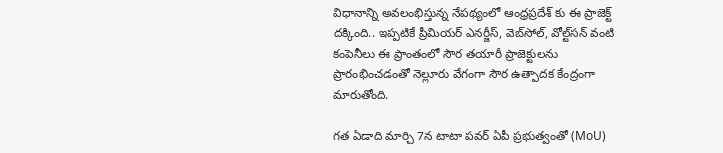విధానాన్ని అవలంభిస్తున్న నేపథ్యంలో ఆంధ్రప్రదేశ్ కు ఈ ప్రాజెక్ట్ దక్కింది.. ఇప్పటికే ప్రీమియర్ ఎనర్జీస్, వెబ్‌సోల్, వోల్ట్‌సన్ వంటి కంపెనీలు ఈ ప్రాంతంలో సౌర తయారీ ప్రాజెక్టులను ప్రారంభించడంతో నెల్లూరు వేగంగా సౌర ఉత్పాదక కేంద్రంగా మారుతోంది.

గత ఏడాది మార్చి 7న టాటా పవర్ ఏపీ ప్రభుత్వంతో (MoU)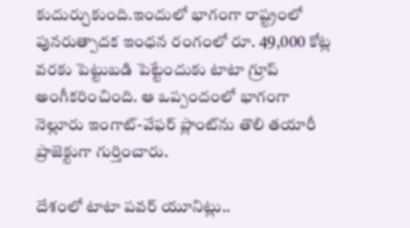కుదుర్చుకుంది.ఇందులో భాగంగా రాష్ట్రంలో పునరుత్పాదక ఇంధన రంగంలో రూ. 49,000 కోట్ల వరకు పెట్టుబడి పెట్టేందుకు టాటా గ్రూప్ అంగీకరించింది. ఆ ఒప్పందంలో భాగంగా నెల్లూరు ఇంగాట్-వేఫర్ ప్లాంట్‌ను తొలి తయారీ ప్రాజెక్టుగా గుర్తించారు.

దేశంలో టాటా పవర్ యూనిట్లు..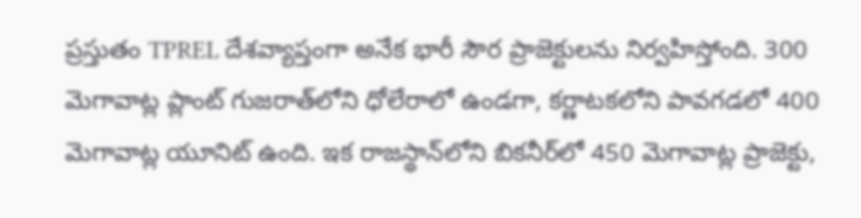ప్రస్తుతం TPREL దేశవ్యాప్తంగా అనేక భారీ సౌర ప్రాజెక్టులను నిర్వహిస్తోంది. 300 మెగావాట్ల ప్లాంట్ గుజరాత్‌లోని ధోలేరాలో ఉండగా, కర్ణాటకలోని పావగడలో 400 మెగావాట్ల యూనిట్ ఉంది. ఇక రాజస్థాన్‌లోని బికనీర్‌లో 450 మెగావాట్ల ప్రాజెక్టు,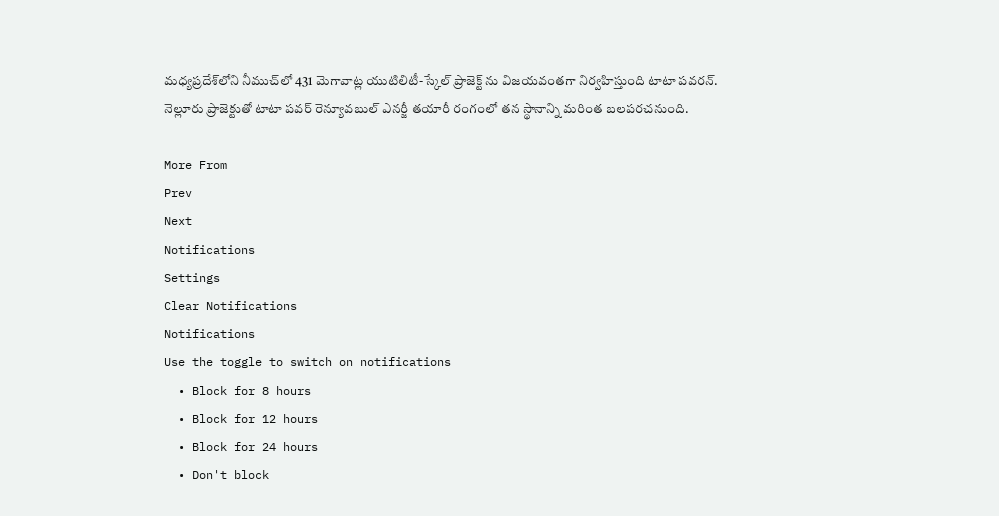మధ్యప్రదేశ్‌లోని నీముచ్‌లో 431 మెగావాట్ల యుటిలిటీ-స్కేల్ ప్రాజెక్ట్ ను విజయవంతగా నిర్వహిస్తుంది టాటా పవరన్. నెల్లూరు ప్రాజెక్టుతో టాటా పవర్ రెన్యూవబుల్ ఎనర్జీ తయారీ రంగంలో తన స్థానాన్ని మరింత బలపరచనుంది.

More From
Prev
Next
Notifications
Settings
Clear Notifications
Notifications
Use the toggle to switch on notifications
  • Block for 8 hours
  • Block for 12 hours
  • Block for 24 hours
  • Don't block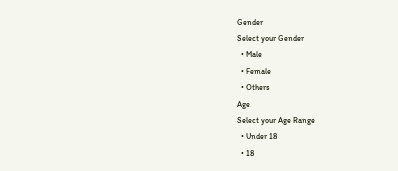Gender
Select your Gender
  • Male
  • Female
  • Others
Age
Select your Age Range
  • Under 18
  • 18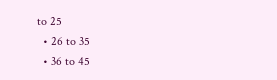to 25
  • 26 to 35
  • 36 to 45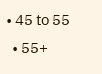• 45 to 55
  • 55+